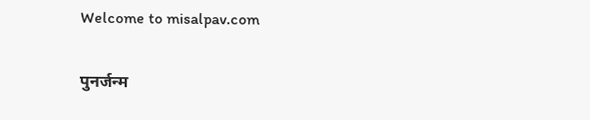Welcome to misalpav.com

पुनर्जन्म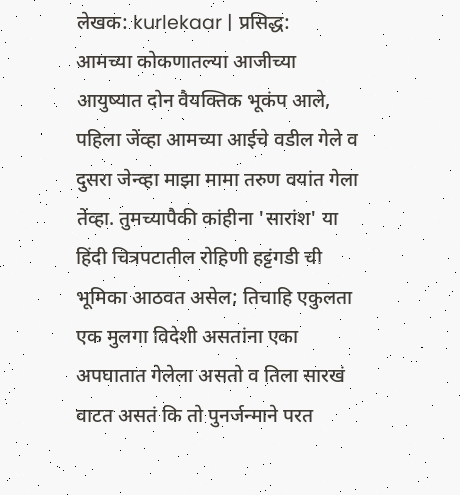लेखक: kurlekaar | प्रसिद्ध:
आमच्या कोकणातल्या आजीच्या आयुष्यात दोन वैयक्तिक भूकंप आले, पहिला जेंव्हा आमच्या आईचे वडील गेले व दुसरा जेन्व्हा माझा मामा तरुण वयांत गेला तेंव्हा. तुमच्यापैकी कांहीना 'सारांश' या हिंदी चित्रपटातील रोहिणी हट्टंगडी ची भूमिका आठवत असेल; तिचाहि एकुलता एक मुलगा विदेशी असतांना एका अपघातात गेलेला असतो व तिला सारखं वाटत असतं कि तो पुनर्जन्माने परत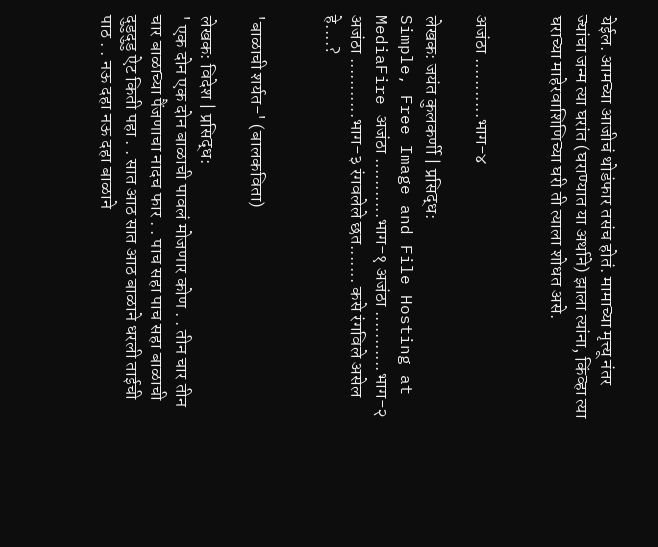येईल. आमच्या आजीचं थोडंफार तसंच होतं. मामाच्या मृत्त्यू नंतर ज्यांचा जन्म त्या घरांत (घराण्यात या अर्थाने) झाला त्यांना, किंव्हा त्या घराच्या माहेरवाशिणिच्या घरी ती त्याला शोधत असे.


अजंठा ...........भाग-४

लेखक: जयंत कुलकर्णी | प्रसिद्ध:
Simple, Free Image and File Hosting at MediaFire अजंठा ...........भाग-१ अजंठा ...........भाग-२ अजंठा ...........भाग-३ रंगवलेले छत....... कसे रंगविले असेल हे....?


'बाळाची शर्यत-' (बालकविता)

लेखक: विदेश | प्रसिद्ध:
' एक दोन एक दोन बाळाची पावलं मोजणार कोण . . तीन चार तीन चार बाळाच्या पैंजणाचा नादच फार . . पाच सहा पाच सहा बाळाची दुडुदुडु ऐट किती पहा . . सात आठ सात आठ बाळाने धरली ताईची पाठ . . नऊ दहा नऊ दहा बाळाने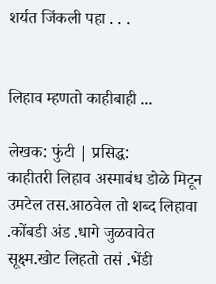शर्यत जिंकली पहा . . .


लिहाव म्हणतो काहीबाही ...

लेखक: फुंटी | प्रसिद्ध:
काहीतरी लिहाव अस्माबंध डोळे मिटून उमटेल तस.आठवेल तो शब्द लिहावा .कोंबडी अंड .धागे जुळवावेत सूक्ष्म.खोट लिहतो तसं .भेंडी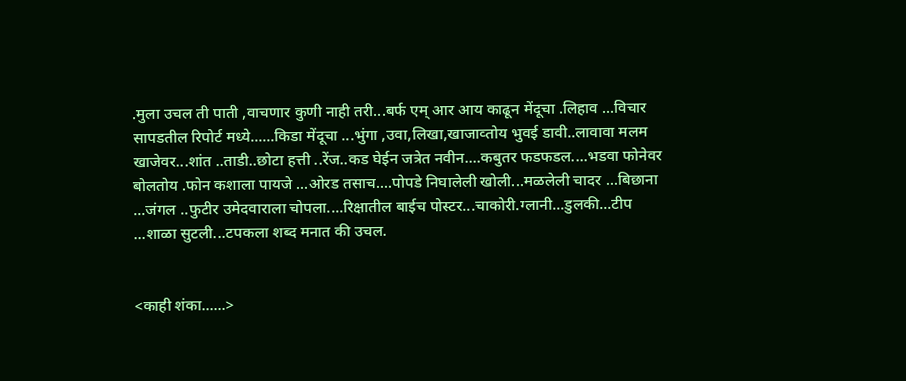.मुला उचल ती पाती ,वाचणार कुणी नाही तरी...बर्फ एम् आर आय काढून मेंदूचा .लिहाव ...विचार सापडतील रिपोर्ट मध्ये......किडा मेंदूचा ...भुंगा ,उवा,लिखा,खाजाव्तोय भुवई डावी..लावावा मलम खाजेवर...शांत ..ताडी..छोटा हत्ती ..रेंज..कड घेईन जत्रेत नवीन....कबुतर फडफडल....भडवा फोनेवर बोलतोय .फोन कशाला पायजे ...ओरड तसाच....पोपडे निघालेली खोली...मळलेली चादर ...बिछाना ...जंगल ..फुटीर उमेदवाराला चोपला....रिक्षातील बाईच पोस्टर...चाकोरी.ग्लानी...डुलकी...टीप ...शाळा सुटली...टपकला शब्द मनात की उचल.


<काही शंका......>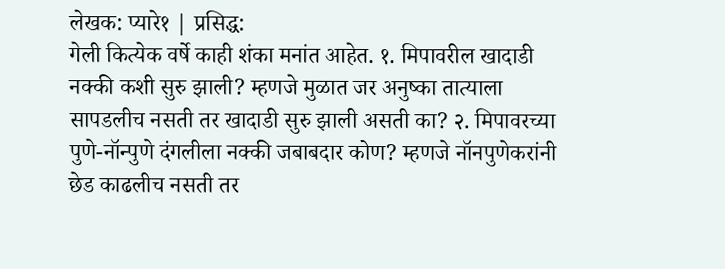लेखक: प्यारे१ | प्रसिद्ध:
गेली कित्येक वर्षे काही शंका मनांत आहेत. १. मिपावरील खादाडी नक्की कशी सुरु झाली? म्हणजे मुळात जर अनुष्का तात्याला सापडलीच नसती तर खादाडी सुरु झाली असती का? २. मिपावरच्या पुणे-नॉन्पुणे दंगलीला नक्की जबाबदार कोण? म्हणजे नॉनपुणेकरांनी छेड काढलीच नसती तर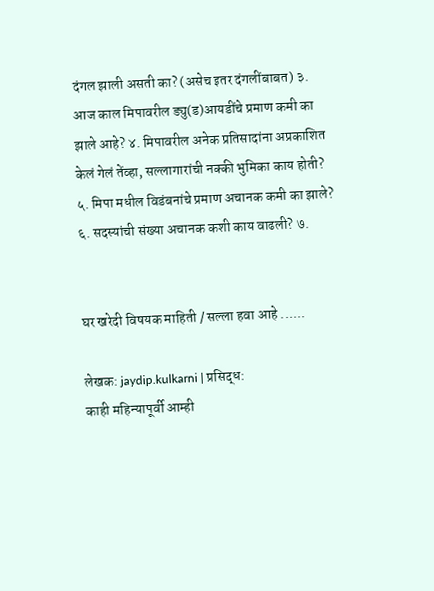दंगल झाली असती का? (असेच इतर दंगलींबाबत) ३. आज काल मिपावरील ड्यु(ड)आयडींचे प्रमाण कमी का झाले आहे? ४. मिपावरील अनेक प्रतिसादांना अप्रकाशित केलं गेलं तेंव्हा, सल्लागारांची नक्की भुमिका काय होती? ५. मिपा मधील विडंबनांचे प्रमाण अचानक कमी का झाले? ६. सदस्यांची संख्या अचानक कशी काय वाढली? ७.


घर खरेदी विषयक माहिती / सल्ला हवा आहे ......

लेखक: jaydip.kulkarni | प्रसिद्ध:
काही महिन्यापूर्वी आम्ही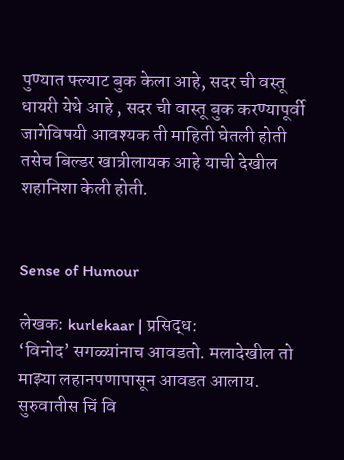पुण्यात फ्ल्याट बुक केला आहे, सदर ची वस्तू धायरी येथे आहे , सदर ची वास्तू बुक करण्यापूर्वी जागेविषयी आवश्यक ती माहिती घेतली होती तसेच बिल्डर खात्रीलायक आहे याची देखील शहानिशा केली होती.


Sense of Humour

लेखक: kurlekaar | प्रसिद्ध:
‘विनोद’ सगळ्यांनाच आवडतो. मलादेखील तो माझ्या लहानपणापासून आवडत आलाय. सुरुवातीस चिं वि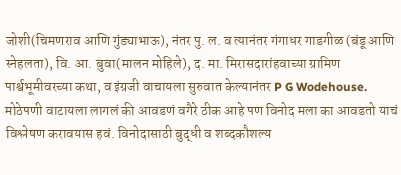जोशी(चिमणराव आणि गुंड्याभाऊ), नंतर पु. ल. व त्यानंतर गंगाधर गाडगीळ (बंडू आणि स्नेहलता), वि. आ. बुवा(मालन मोहिले), द. मा. मिरासदारांहवाच्या ग्रामिण पार्श्वभूमीवरच्या कथा, व इंग्रजी वाचायला सुरुवात केल्यानंतर P G Wodehouse. मोठेपणी वाटायला लागलं की आवडणं वगैरे ठीक आहे पण विनोद मला का आवडतो याचं विश्लेषण करावयास हवं. विनोदासाठी बुद्धी व शब्दकौशल्य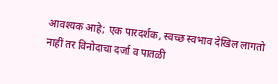आवश्यक आहे; एक पारदर्शक, स्वच्छ स्वभाव देखिल लागतो नाहीं तर विनोदाचा दर्जा व पातळी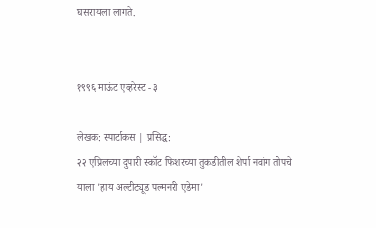घसरायला लागते.


१९९६ माऊंट एव्हरेस्ट - ३

लेखक: स्पार्टाकस | प्रसिद्ध:
२२ एप्रिलच्या दुपारी स्कॉट फिशरच्या तुकडीतील शेर्पा नवांग तोपचे याला 'हाय अल्टीट्यूड पल्मनरी एडेमा'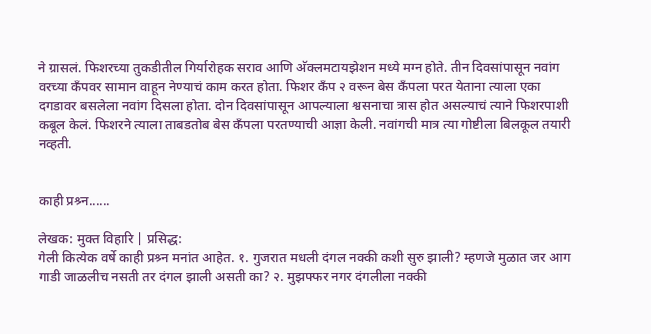ने ग्रासलं. फिशरच्या तुकडीतील गिर्यारोहक सराव आणि अ‍ॅक्लमटायझेशन मध्ये मग्न होते. तीन दिवसांपासून नवांग वरच्या कँपवर सामान वाहून नेण्याचं काम करत होता. फिशर कँप २ वरून बेस कँपला परत येताना त्याला एका दगडावर बसलेला नवांग दिसला होता. दोन दिवसांपासून आपल्याला श्वसनाचा त्रास होत असल्याचं त्याने फिशरपाशी कबूल केलं. फिशरने त्याला ताबडतोब बेस कँपला परतण्याची आज्ञा केली. नवांगची मात्र त्या गोष्टीला बिलकूल तयारी नव्हती.


काही प्रश्र्न......

लेखक: मुक्त विहारि | प्रसिद्ध:
गेली कित्येक वर्षे काही प्रश्र्न मनांत आहेत. १. गुजरात मधली दंगल नक्की कशी सुरु झाली? म्हणजे मुळात जर आग गाडी जाळलीच नसती तर दंगल झाली असती का? २. मुझफ्फर नगर दंगलीला नक्की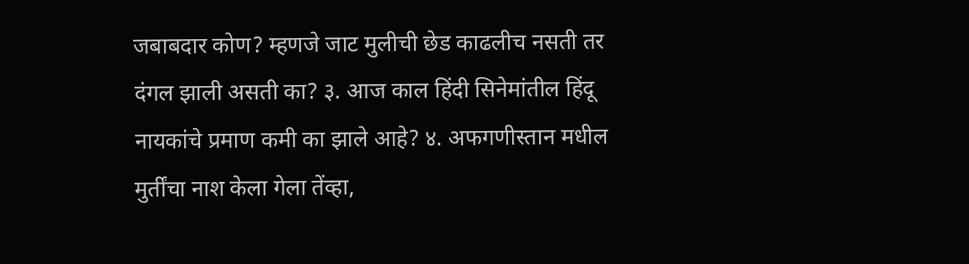जबाबदार कोण? म्हणजे जाट मुलीची छेड काढलीच नसती तर दंगल झाली असती का? ३. आज काल हिंदी सिनेमांतील हिंदू नायकांचे प्रमाण कमी का झाले आहे? ४. अफगणीस्तान मधील मुर्तींचा नाश केला गेला तेंव्हा,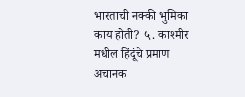भारताची नक्की भुमिका काय होती? ५. काश्मीर मधील हिंदूंचे प्रमाण अचानक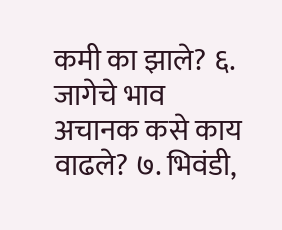कमी का झाले? ६. जागेचे भाव अचानक कसे काय वाढले? ७. भिवंडी,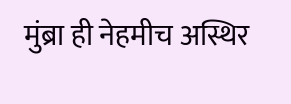मुंब्रा ही नेहमीच अस्थिर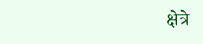क्षेत्रे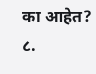का आहेत? ८.